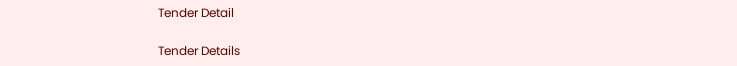Tender Detail

Tender Details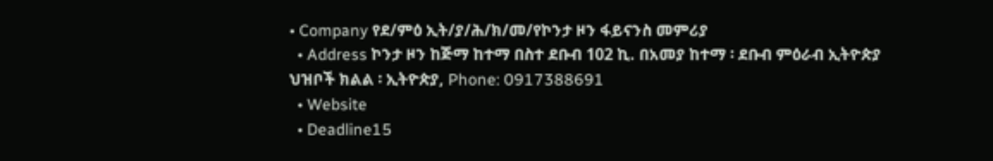• Company የደ/ምዕ ኢት/ያ/ሕ/ክ/መ/የኮንታ ዞን ፋይናንስ መምሪያ
  • Address ኮንታ ዞን ከጅማ ከተማ በስተ ደቡብ 102 ኪ. በአመያ ከተማ ፡ ደቡብ ምዕራብ ኢትዮጵያ ህዝቦች ክልል ፡ ኢትዮጵያ, Phone: 0917388691
  • Website
  • Deadline15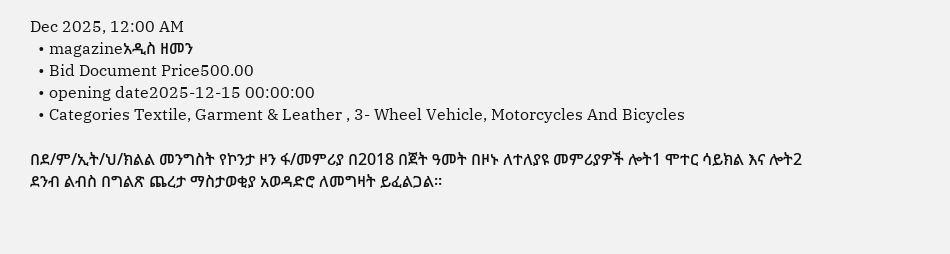Dec 2025, 12:00 AM
  • magazineአዲስ ዘመን
  • Bid Document Price500.00
  • opening date2025-12-15 00:00:00
  • Categories Textile, Garment & Leather , 3- Wheel Vehicle, Motorcycles And Bicycles

በደ/ም/ኢት/ህ/ክልል መንግስት የኮንታ ዞን ፋ/መምሪያ በ2018 በጀት ዓመት በዞኑ ለተለያዩ መምሪያዎች ሎት1 ሞተር ሳይክል እና ሎት2 ደንብ ልብስ በግልጽ ጨረታ ማስታወቂያ አወዳድሮ ለመግዛት ይፈልጋል፡፡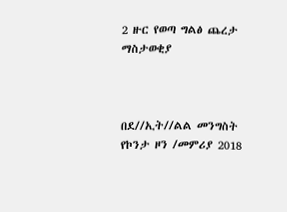2 ዙር የወጣ ግልፅ ጨረታ ማስታወቂያ



በደ//ኢት//ልል መንግስት የኮንታ ዞን /መምሪያ 2018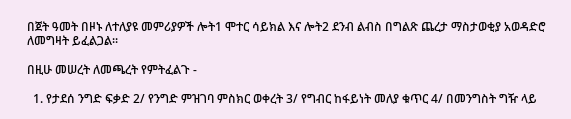በጀት ዓመት በዞኑ ለተለያዩ መምሪያዎች ሎት1 ሞተር ሳይክል እና ሎት2 ደንብ ልብስ በግልጽ ጨረታ ማስታወቂያ አወዳድሮ ለመግዛት ይፈልጋል፡፡

በዚሁ መሠረት ለመጫረት የምትፈልጉ -

  1. የታደሰ ንግድ ፍቃድ 2/ የንግድ ምዝገባ ምስክር ወቀረት 3/ የግብር ከፋይነት መለያ ቁጥር 4/ በመንግስት ግዥ ላይ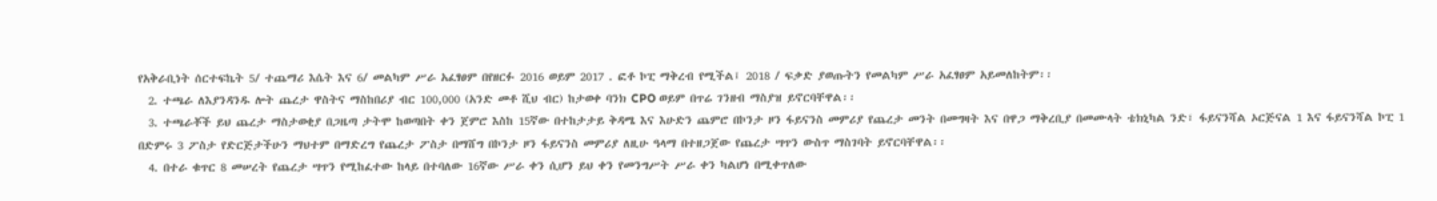የአቅራቢነት ሰርተፍኬት 5/ ተጨማሪ እሴት እና 6/ መልካም ሥራ አፈፃፀም በየዘርፉ 2016 ወይም 2017 . ፎቶ ኮፒ ማቅረብ የሚችል፤ 2018 / ፍቃድ ያወጡትን የመልካም ሥራ አፈፃፀም አይመለከትም፡፡
  2. ተጫራ ለእያንዳንዱ ሎት ጨረታ ዋስትና ማስከበሪያ ብር 100,000 (አንድ መቶ ሺህ ብር) ከታወቀ ባንክ CPO ወይም በጥሬ ገንዘብ ማስያዝ ይኖርባቸዋል፡፡
  3. ተጫራቾች ይህ ጨረታ ማስታወቂያ በጋዜጣ ታትሞ ከወጣበት ቀን ጀምሮ እስከ 15ኛው በተከታታይ ቅዳሜ እና እሁድን ጨምሮ በኮንታ ዞን ፋይናንስ መምሪያ የጨረታ መንት በመግዛት እና በዋጋ ማቅረቢያ በመሙላት ቴክኒካል ንድ፣ ፋይናንሻል ኦርጅናል 1 እና ፋይናንሻል ኮፒ 1 በድምሩ 3 ፖስታ የድርጅታችሁን ማህተም በማድረግ የጨረታ ፖስታ በማሸግ በኮንታ ዞን ፋይናንስ መምሪያ ለዚሁ ዓላማ በተዘጋጀው የጨረታ ሣጥን ውስጥ ማስገባት ይኖርባቸዋል፡፡
  4. በተራ ቁጥር 8 መሠረት የጨረታ ሣጥን የሚከፈተው ከላይ በተባለው 16ኛው ሥራ ቀን ሲሆን ይህ ቀን የመንግሥት ሥራ ቀን ካልሆነ በሚቀጥለው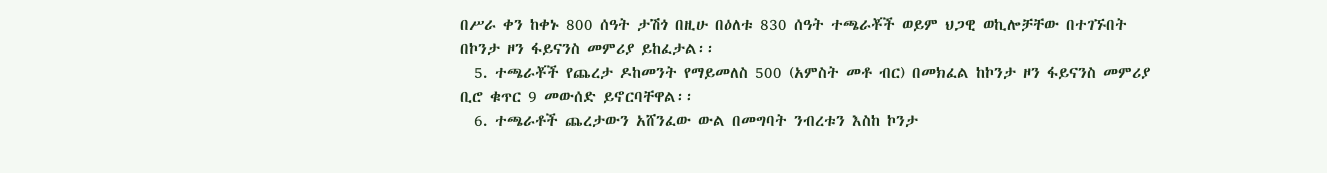በሥራ ቀን ከቀኑ 800 ሰዓት ታሽጎ በዚሁ በዕለቱ 830 ሰዓት ተጫራቾች ወይም ህጋዊ ወኪሎቻቸው በተገኙበት በኮንታ ዞን ፋይናንስ መምሪያ ይከፈታል፡፡
  5. ተጫራቾች የጨረታ ዶከመንት የማይመለስ 500 (አምስት መቶ ብር) በመክፈል ከኮንታ ዞን ፋይናንስ መምሪያ ቢሮ ቁጥር 9 መውሰድ ይኖርባቸዋል፡፡
  6. ተጫራቶች ጨረታውን አሸንፈው ውል በመግባት ንብረቱን እስከ ኮንታ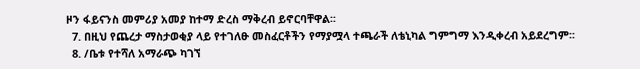ዞን ፋይናንስ መምሪያ አመያ ከተማ ድረስ ማቅረብ ይኖርባቸዋል፡፡
  7. በዚህ የጨረታ ማስታወቂያ ላይ የተገለፁ መስፈርቶችን የማያሟላ ተጫራች ለቴኒካል ግምግማ እንዲቀረብ አይደረግም፡፡
  8. /ቤቱ የተሻለ አማራጭ ካገኘ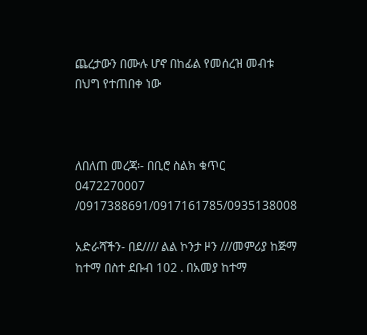ጨረታውን በሙሉ ሆኖ በከፊል የመሰረዝ መብቱ በህግ የተጠበቀ ነው



ለበለጠ መረጃ፡- በቢሮ ስልክ ቁጥር 0472270007 /0917388691/0917161785/0935138008

አድራሻችን- በደ//// ልል ኮንታ ዞን ///መምሪያ ከጅማ ከተማ በስተ ደቡብ 102 . በአመያ ከተማ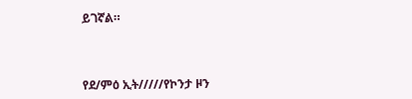ይገኛል።



የደ/ምዕ ኢት/////የኮንታ ዞን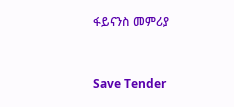ፋይናንስ መምሪያ



Save Tender